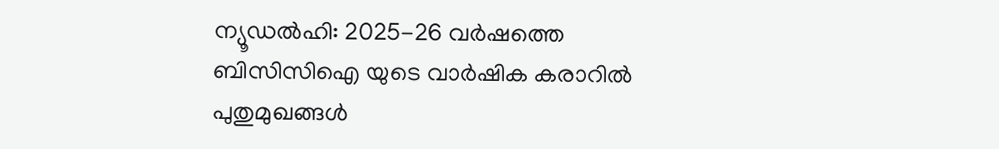ന്യൂഡല്‍ഹി: 2025-26 വര്‍ഷത്തെ ബിസിസിഐ യുടെ വാര്‍ഷിക കരാറില്‍ പുതുമുഖങ്ങള്‍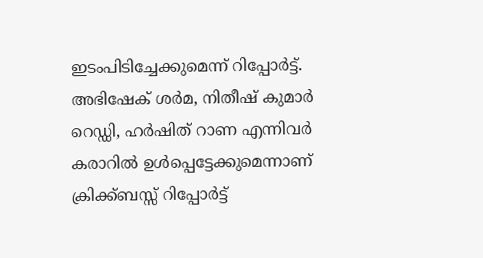ഇടംപിടിച്ചേക്കുമെന്ന് റിപ്പോര്‍ട്ട്. അഭിഷേക് ശര്‍മ, നിതീഷ് കുമാര്‍ റെഡ്ഡി, ഹര്‍ഷിത് റാണ എന്നിവര്‍ കരാറില്‍ ഉള്‍പ്പെട്ടേക്കുമെന്നാണ് ക്രിക്ക്ബസ്സ് റിപ്പോര്‍ട്ട്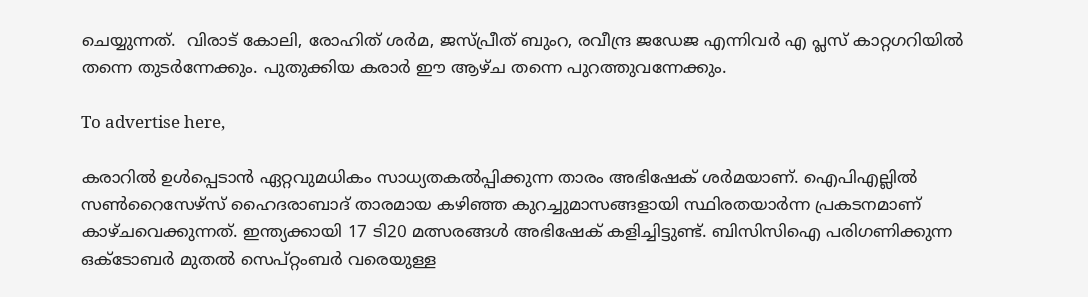ചെയ്യുന്നത്.  വിരാട് കോലി, രോഹിത് ശര്‍മ, ജസ്പ്രീത് ബുംറ, രവീന്ദ്ര ജഡേജ എന്നിവര്‍ എ പ്ലസ് കാറ്റഗറിയില്‍ തന്നെ തുടര്‍ന്നേക്കും. പുതുക്കിയ കരാര്‍ ഈ ആഴ്ച തന്നെ പുറത്തുവന്നേക്കും.

To advertise here,

കരാറില്‍ ഉള്‍പ്പെടാന്‍ ഏറ്റവുമധികം സാധ്യതകല്‍പ്പിക്കുന്ന താരം അഭിഷേക് ശര്‍മയാണ്. ഐപിഎല്ലില്‍ സണ്‍റൈസേഴ്‌സ് ഹൈദരാബാദ് താരമായ കഴിഞ്ഞ കുറച്ചുമാസങ്ങളായി സ്ഥിരതയാര്‍ന്ന പ്രകടനമാണ് കാഴ്ചവെക്കുന്നത്. ഇന്ത്യക്കായി 17 ടി20 മത്സരങ്ങള്‍ അഭിഷേക് കളിച്ചിട്ടുണ്ട്. ബിസിസിഐ പരിഗണിക്കുന്ന ഒക്ടോബര്‍ മുതല്‍ സെപ്റ്റംബര്‍ വരെയുള്ള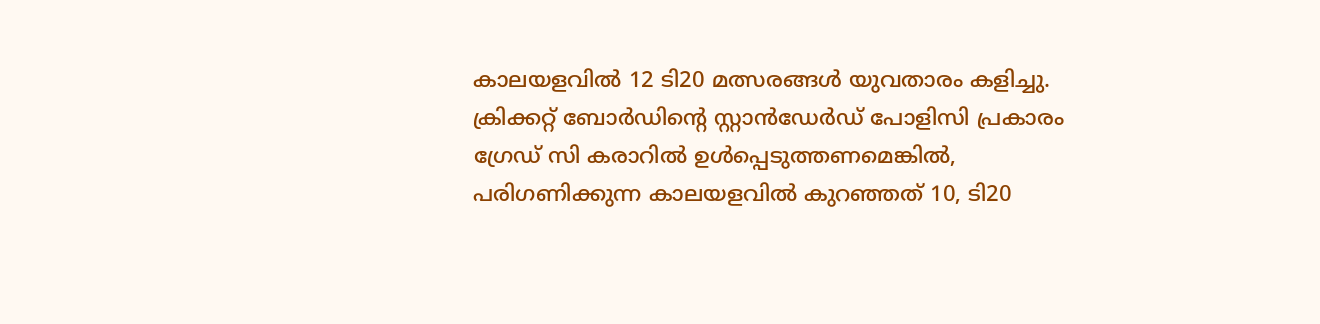കാലയളവില്‍ 12 ടി20 മത്സരങ്ങള്‍ യുവതാരം കളിച്ചു. ക്രിക്കറ്റ് ബോര്‍ഡിന്റെ സ്റ്റാന്‍ഡേര്‍ഡ് പോളിസി പ്രകാരം ഗ്രേഡ് സി കരാറില്‍ ഉള്‍പ്പെടുത്തണമെങ്കില്‍, പരിഗണിക്കുന്ന കാലയളവില്‍ കുറഞ്ഞത് 10, ടി20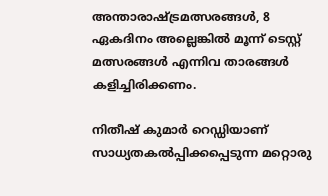അന്താരാഷ്ട്രമത്സരങ്ങള്‍, 8 ഏകദിനം അല്ലെങ്കില്‍ മൂന്ന് ടെസ്റ്റ് മത്സരങ്ങള്‍ എന്നിവ താരങ്ങള്‍ കളിച്ചിരിക്കണം.

നിതീഷ് കുമാര്‍ റെഡ്ഡിയാണ് സാധ്യതകല്‍പ്പിക്കപ്പെടുന്ന മറ്റൊരു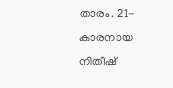താരം. 21-കാരനായ നിതീഷ്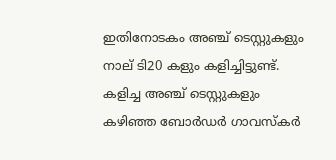ഇതിനോടകം അഞ്ച് ടെസ്റ്റുകളും നാല് ടി20 കളും കളിച്ചിട്ടുണ്ട്. കളിച്ച അഞ്ച് ടെസ്റ്റുകളും കഴിഞ്ഞ ബോര്‍ഡര്‍ ഗാവസ്‌കര്‍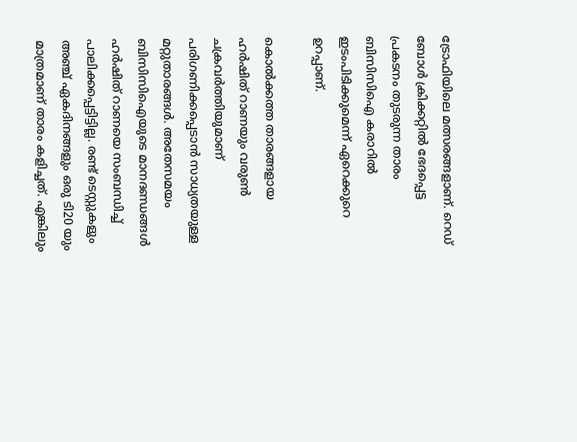ട്രോഫിയിലെ മത്സരങ്ങളാണ്. റെഡ് ബോള്‍ ക്രിക്കറ്റില്‍ ഭേദപ്പെട്ട പ്രകടനം തുടരുന്ന താരം ബിസിസിഐ കരാറില്‍ ഇടംപിടിക്കുമെന്ന് ഏറെക്കുറെ ഉറപ്പാണ്.

കൊല്‍ക്കത്ത താരങ്ങളായ ഹര്‍ഷിത് റാണയും വരുണ്‍ ചക്രവര്‍ത്തിയുമാണ് പരിഗണിക്കപ്പെടാന്‍ സാധ്യതയുള്ള മറ്റുതാരങ്ങള്‍. അതേസമയം ബിസിസിഐയുടെ മാനദണ്ഡങ്ങള്‍ ഹര്‍ഷിത് റാണയെ സംബന്ധിച്ച് പാലിക്കപ്പെട്ടിട്ടില്ല. രണ്ട് ടെസ്റ്റുകളും അഞ്ച് ഏകദിനങ്ങളും ഒരു ടി20 യും മാത്രമാണ് താരം കളിച്ചത്. എങ്കിലും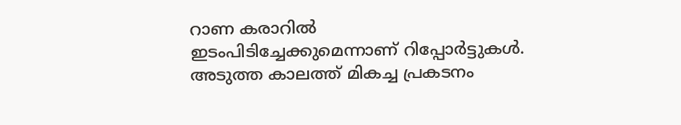റാണ കരാറില്‍ ഇടംപിടിച്ചേക്കുമെന്നാണ് റിപ്പോര്‍ട്ടുകള്‍. അടുത്ത കാലത്ത് മികച്ച പ്രകടനം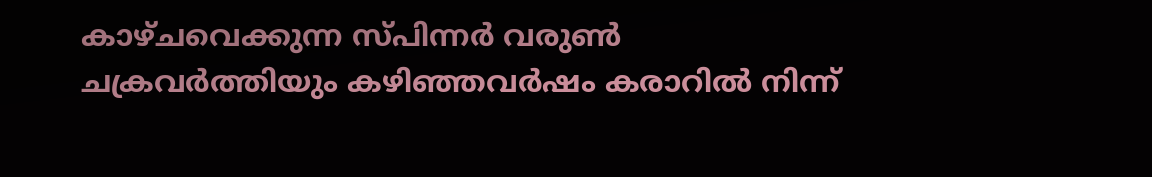കാഴ്ചവെക്കുന്ന സ്പിന്നര്‍ വരുണ്‍ ചക്രവര്‍ത്തിയും കഴിഞ്ഞവര്‍ഷം കരാറില്‍ നിന്ന്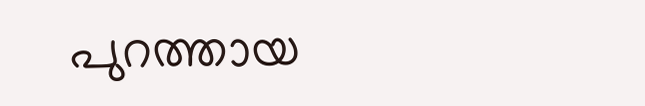പുറത്തായ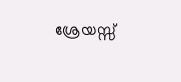ശ്രേയസ്സ്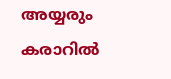അയ്യരും കരാറില്‍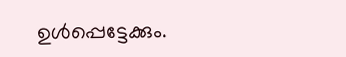ഉള്‍പ്പെട്ടേക്കും.